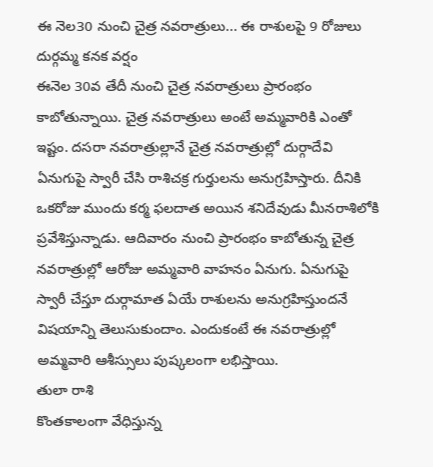ఈ నెల30 నుంచి చైత్ర నవరాత్రులు... ఈ రాశులపై 9 రోజులు దుర్గమ్మ కనక వర్షం
ఈనెల 30వ తేదీ నుంచి చైత్ర నవరాత్రులు ప్రారంభం కాబోతున్నాయి. చైత్ర నవరాత్రులు అంటే అమ్మవారికి ఎంతో ఇష్టం. దసరా నవరాత్రుల్లానే చైత్ర నవరాత్రుల్లో దుర్గాదేవి ఏనుగుపై స్వారీ చేసి రాశిచక్ర గుర్తులను అనుగ్రహిస్తారు. దీనికి ఒకరోజు ముందు కర్మ ఫలదాత అయిన శనిదేవుడు మీనరాశిలోకి ప్రవేశిస్తున్నాడు. ఆదివారం నుంచి ప్రారంభం కాబోతున్న చైత్ర నవరాత్రుల్లో ఆరోజు అమ్మవారి వాహనం ఏనుగు. ఏనుగుపై స్వారీ చేస్తూ దుర్గామాత ఏయే రాశులను అనుగ్రహిస్తుందనే విషయాన్ని తెలుసుకుందాం. ఎందుకంటే ఈ నవరాత్రుల్లో అమ్మవారి ఆశీస్సులు పుష్కలంగా లభిస్తాయి.
తులా రాశి
కొంతకాలంగా వేధిస్తున్న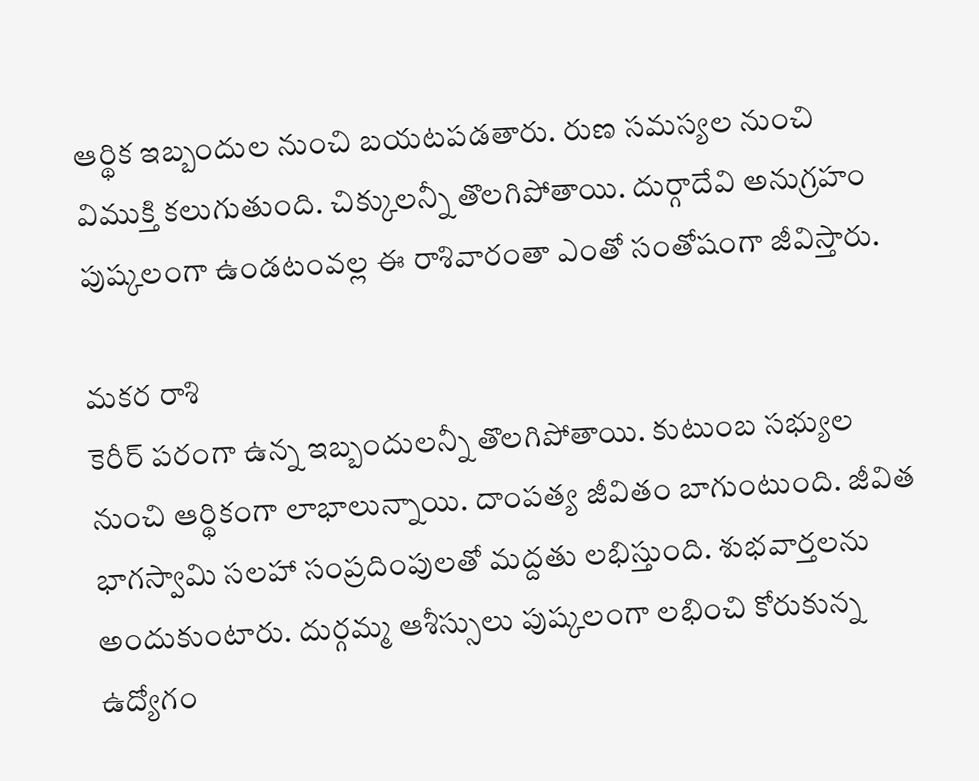ఆర్థిక ఇబ్బందుల నుంచి బయటపడతారు. రుణ సమస్యల నుంచి విముక్తి కలుగుతుంది. చిక్కులన్నీ తొలగిపోతాయి. దుర్గాదేవి అనుగ్రహం పుష్కలంగా ఉండటంవల్ల ఈ రాశివారంతా ఎంతో సంతోషంగా జీవిస్తారు.

మకర రాశి
కెరీర్ పరంగా ఉన్న ఇబ్బందులన్నీ తొలగిపోతాయి. కుటుంబ సభ్యుల నుంచి ఆర్థికంగా లాభాలున్నాయి. దాంపత్య జీవితం బాగుంటుంది. జీవిత భాగస్వామి సలహా సంప్రదింపులతో మద్దతు లభిస్తుంది. శుభవార్తలను అందుకుంటారు. దుర్గమ్మ ఆశీస్సులు పుష్కలంగా లభించి కోరుకున్న ఉద్యోగం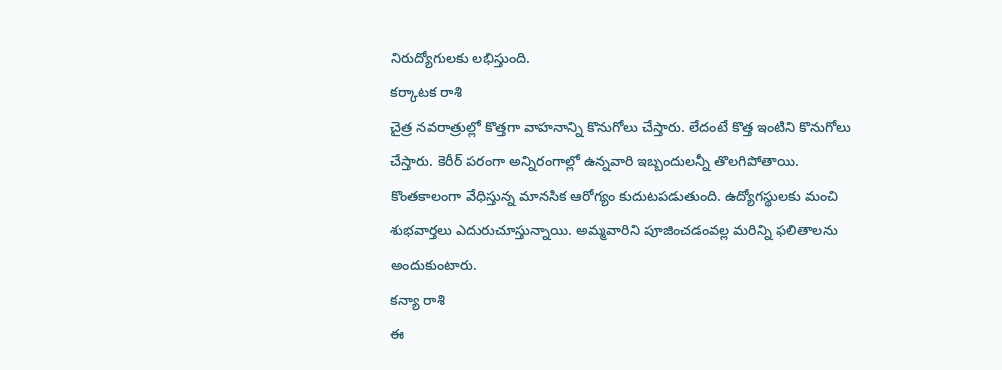నిరుద్యోగులకు లభిస్తుంది.
కర్కాటక రాశి
చైత్ర నవరాత్రుల్లో కొత్తగా వాహనాన్ని కొనుగోలు చేస్తారు. లేదంటే కొత్త ఇంటిని కొనుగోలు చేస్తారు. కెరీర్ పరంగా అన్నిరంగాల్లో ఉన్నవారి ఇబ్బందులన్నీ తొలగిపోతాయి. కొంతకాలంగా వేధిస్తున్న మానసిక ఆరోగ్యం కుదుటపడుతుంది. ఉద్యోగస్థులకు మంచి శుభవార్తలు ఎదురుచూస్తున్నాయి. అమ్మవారిని పూజించడంవల్ల మరిన్ని ఫలితాలను అందుకుంటారు.
కన్యా రాశి
ఈ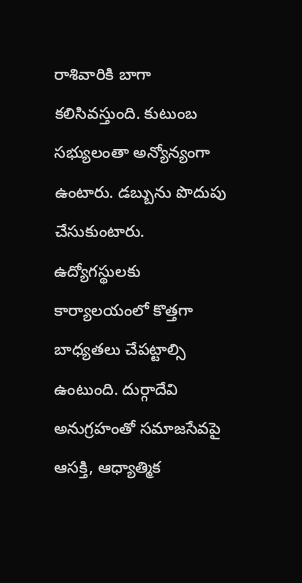రాశివారికి బాగా కలిసివస్తుంది. కుటుంబ సభ్యులంతా అన్యోన్యంగా ఉంటారు. డబ్బును పొదుపు చేసుకుంటారు. ఉద్యోగస్థులకు కార్యాలయంలో కొత్తగా బాధ్యతలు చేపట్టాల్సి ఉంటుంది. దుర్గాదేవి అనుగ్రహంతో సమాజసేవపై ఆసక్తి, ఆధ్యాత్మిక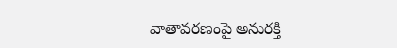వాతావరణంపై అనురక్తి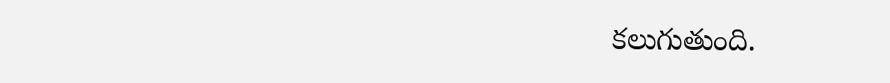కలుగుతుంది.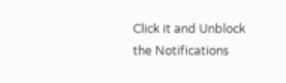Click it and Unblock the Notifications